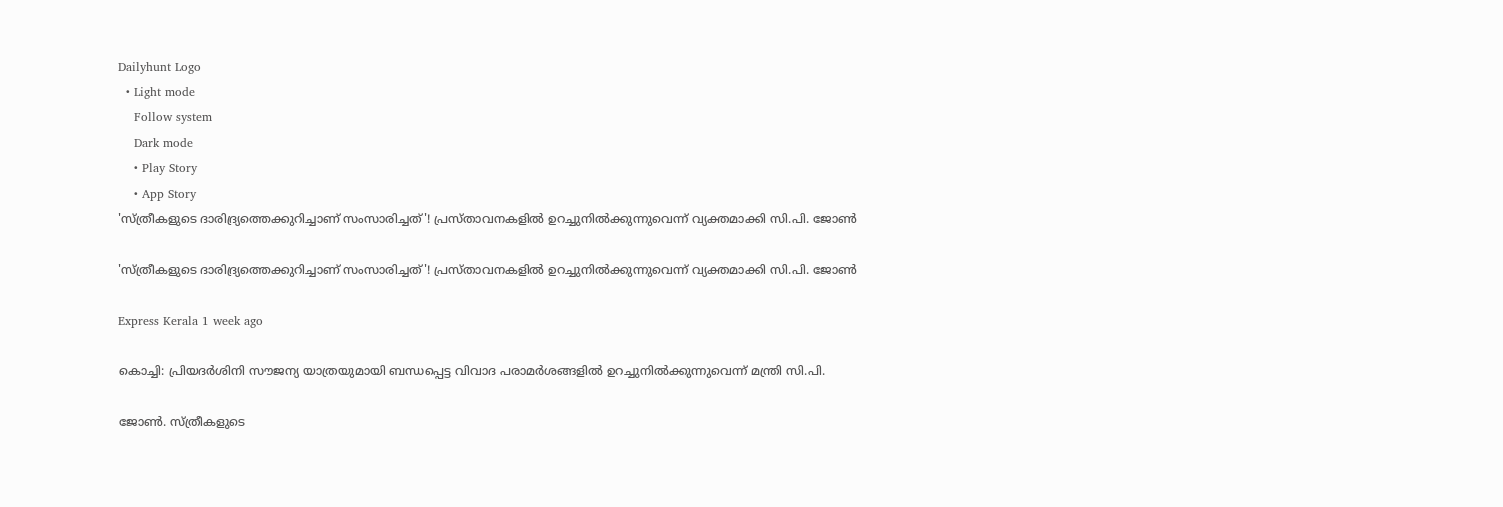Dailyhunt Logo
  • Light mode
    Follow system
    Dark mode
    • Play Story
    • App Story
'സ്ത്രീകളുടെ ദാരിദ്ര്യത്തെക്കുറിച്ചാണ് സംസാരിച്ചത്'! പ്രസ്താവനകളില്‍ ഉറച്ചുനില്‍ക്കുന്നുവെന്ന് വ്യക്തമാക്കി സി.പി. ജോണ്‍

'സ്ത്രീകളുടെ ദാരിദ്ര്യത്തെക്കുറിച്ചാണ് സംസാരിച്ചത്'! പ്രസ്താവനകളില്‍ ഉറച്ചുനില്‍ക്കുന്നുവെന്ന് വ്യക്തമാക്കി സി.പി. ജോണ്‍

Express Kerala 1 week ago

കൊച്ചി: പ്രിയദർശിനി സൗജന്യ യാത്രയുമായി ബന്ധപ്പെട്ട വിവാദ പരാമർശങ്ങളില്‍ ഉറച്ചുനില്‍ക്കുന്നുവെന്ന് മന്ത്രി സി.പി.

ജോണ്‍. സ്ത്രീകളുടെ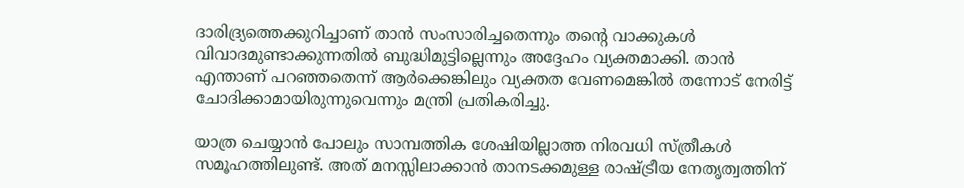ദാരിദ്ര്യത്തെക്കുറിച്ചാണ് താൻ സംസാരിച്ചതെന്നും തന്റെ വാക്കുകള്‍ വിവാദമുണ്ടാക്കുന്നതില്‍ ബുദ്ധിമുട്ടില്ലെന്നും അദ്ദേഹം വ്യക്തമാക്കി. താൻ എന്താണ് പറഞ്ഞതെന്ന് ആർക്കെങ്കിലും വ്യക്തത വേണമെങ്കില്‍ തന്നോട് നേരിട്ട് ചോദിക്കാമായിരുന്നുവെന്നും മന്ത്രി പ്രതികരിച്ചു.

യാത്ര ചെയ്യാൻ പോലും സാമ്പത്തിക ശേഷിയില്ലാത്ത നിരവധി സ്ത്രീകള്‍ സമൂഹത്തിലുണ്ട്. അത് മനസ്സിലാക്കാൻ താനടക്കമുള്ള രാഷ്ട്രീയ നേതൃത്വത്തിന്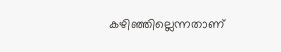കഴിഞ്ഞില്ലെന്നതാണ്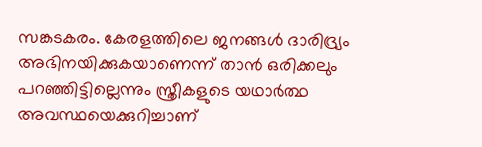സങ്കടകരം. കേരളത്തിലെ ജനങ്ങള്‍ ദാരിദ്ര്യം അഭിനയിക്കുകയാണെന്ന് താൻ ഒരിക്കലും പറഞ്ഞിട്ടില്ലെന്നും സ്ത്രീകളുടെ യഥാർത്ഥ അവസ്ഥയെക്കുറിച്ചാണ്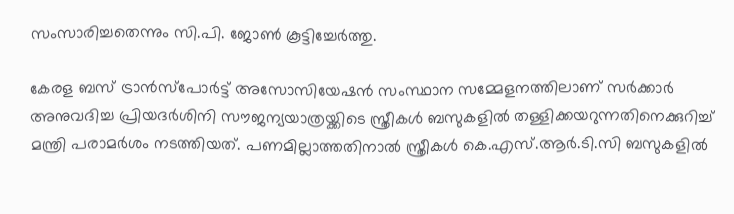സംസാരിച്ചതെന്നും സി.പി. ജോണ്‍ കൂട്ടിച്ചേർത്തു.

കേരള ബസ് ട്രാൻസ്പോർട്ട് അസോസിയേഷൻ സംസ്ഥാന സമ്മേളനത്തിലാണ് സർക്കാർ അനുവദിച്ച പ്രിയദർശിനി സൗജന്യയാത്രയ്ക്കിടെ സ്ത്രീകള്‍ ബസുകളില്‍ തള്ളിക്കയറുന്നതിനെക്കുറിച്ച്‌ മന്ത്രി പരാമർശം നടത്തിയത്. പണമില്ലാത്തതിനാല്‍ സ്ത്രീകള്‍ കെ.എസ്.ആർ.ടി.സി ബസുകളില്‍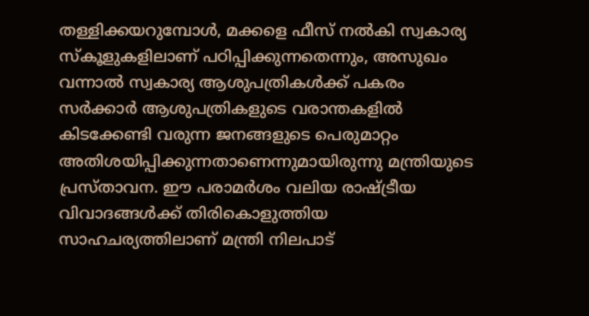തള്ളിക്കയറുമ്പോള്‍, മക്കളെ ഫീസ് നല്‍കി സ്വകാര്യ സ്കൂളുകളിലാണ് പഠിപ്പിക്കുന്നതെന്നും, അസുഖം വന്നാല്‍ സ്വകാര്യ ആശുപത്രികള്‍ക്ക് പകരം സർക്കാർ ആശുപത്രികളുടെ വരാന്തകളില്‍ കിടക്കേണ്ടി വരുന്ന ജനങ്ങളുടെ പെരുമാറ്റം അതിശയിപ്പിക്കുന്നതാണെന്നുമായിരുന്നു മന്ത്രിയുടെ പ്രസ്താവന. ഈ പരാമർശം വലിയ രാഷ്ട്രീയ വിവാദങ്ങള്‍ക്ക് തിരികൊളുത്തിയ സാഹചര്യത്തിലാണ് മന്ത്രി നിലപാട്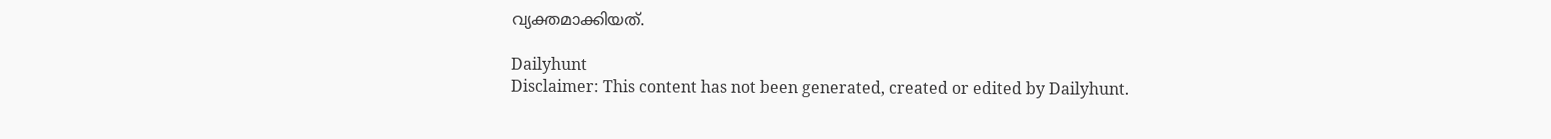വ്യക്തമാക്കിയത്.

Dailyhunt
Disclaimer: This content has not been generated, created or edited by Dailyhunt.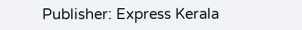Publisher: Express Kerala